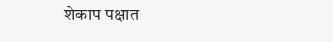शेकाप पक्षात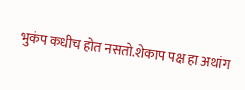भुकंप कधीच होत नसतो.शेकाप पक्ष हा अथांग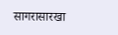सागरासारखा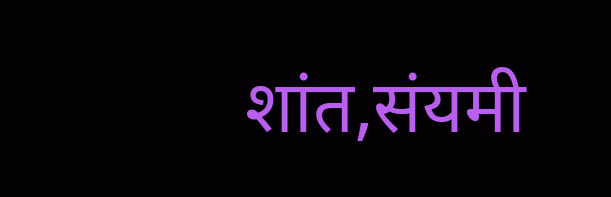शांत,संयमी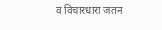व विचारधारा जतन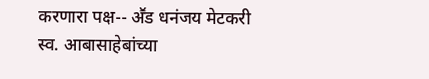करणारा पक्ष-- अॕड धनंजय मेटकरी
स्व. आबासाहेबांच्या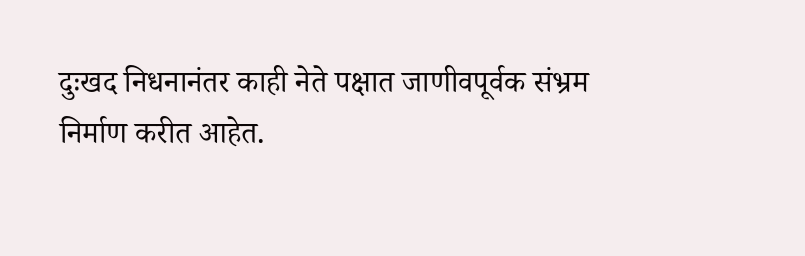दुःखद निधनानंतर काही नेते पक्षात जाणीवपूर्वक संभ्रम निर्माण करीत आहेत.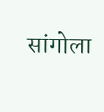सांगोला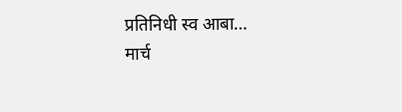प्रतिनिधी स्व आबा…
मार्च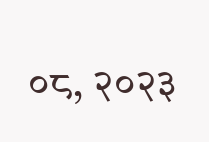०८, २०२३